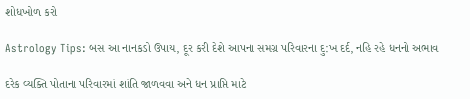શોધખોળ કરો

Astrology Tips: બસ આ નાનકડો ઉપાય, દૂર કરી દેશે આપના સમગ્ર પરિવારના દુ:ખ દર્દ, નહિ રહે ધનનો અભાવ

દરેક વ્યક્તિ પોતાના પરિવારમાં શાંતિ જાળવવા અને ધન પ્રાપ્તિ માટે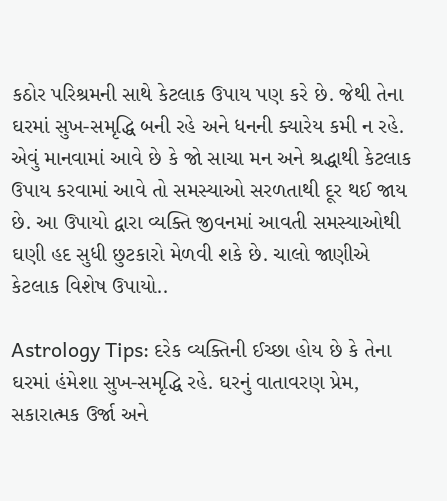કઠોર પરિશ્રમની સાથે કેટલાક ઉપાય પણ કરે છે. જેથી તેના ઘરમાં સુખ-સમૃદ્ધિ બની રહે અને ધનની ક્યારેય કમી ન રહે. એવું માનવામાં આવે છે કે જો સાચા મન અને શ્રદ્ધાથી કેટલાક ઉપાય કરવામાં આવે તો સમસ્યાઓ સરળતાથી દૂર થઈ જાય છે. આ ઉપાયો દ્વારા વ્યક્તિ જીવનમાં આવતી સમસ્યાઓથી ઘણી હદ સુધી છુટકારો મેળવી શકે છે. ચાલો જાણીએ કેટલાક વિશેષ ઉપાયો..

Astrology Tips: દરેક વ્યક્તિની ઈચ્છા હોય છે કે તેના ઘરમાં હંમેશા સુખ-સમૃદ્ધિ રહે. ઘરનું વાતાવરણ પ્રેમ, સકારાત્મક ઉર્જા અને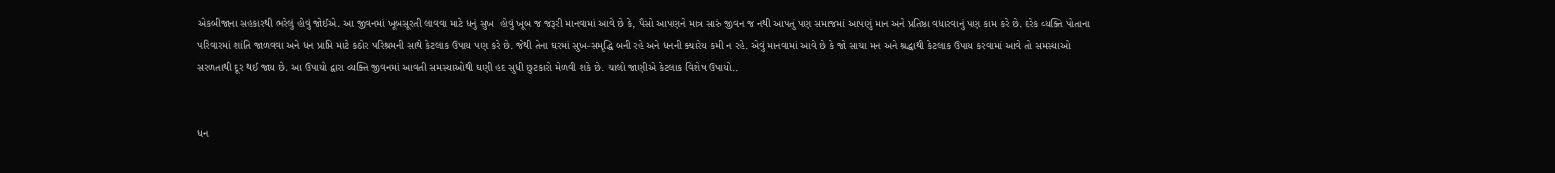એકબીજાના સહકારથી ભરેલું હોવું જોઈએ. આ જીવનમાં ખૂબસૂરતી લાવવા માટે ધનું સુખ  હોવું ખૂબ જ જરૂરી માનવામાં આવે છે કે, પૈસો આપણને માત્ર સારું જીવન જ નથી આપતું પણ સમાજમાં આપણું માન અને પ્રતિષ્ઠા વધારવાનું પણ કામ કરે છે. દરેક વ્યક્તિ પોતાના પરિવારમાં શાંતિ જાળવવા અને ધન પ્રાપ્તિ માટે કઠોર પરિશ્રમની સાથે કેટલાક ઉપાય પણ કરે છે. જેથી તેના ઘરમાં સુખ-સમૃદ્ધિ બની રહે અને ધનની ક્યારેય કમી ન રહે. એવું માનવામાં આવે છે કે જો સાચા મન અને શ્રદ્ધાથી કેટલાક ઉપાય કરવામાં આવે તો સમસ્યાઓ સરળતાથી દૂર થઈ જાય છે. આ ઉપાયો દ્વારા વ્યક્તિ જીવનમાં આવતી સમસ્યાઓથી ઘણી હદ સુધી છુટકારો મેળવી શકે છે. ચાલો જાણીએ કેટલાક વિશેષ ઉપાયો..


ધન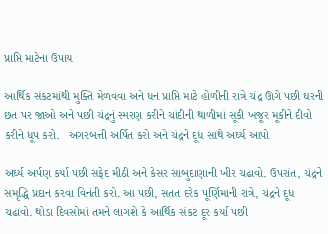પ્રાપ્તિ માટેના ઉપાય

આર્થિક સંકટમાંથી મુક્તિ મેળવવા અને ધન પ્રાપ્તિ માટે હોળીની રાત્રે ચંદ્ર ઊગે પછી ઘરની છત પર જાઓ અને પછી ચંદ્રનું સ્મરણ કરીને ચાંદીની થાળીમાં સૂકી ખજૂર મૂકીને દીવો કરીને ધૂપ કરો.   અગરબત્તી અર્પિત કરો અને ચંદ્રને દૂધ સાથે અર્ઘ્ય આપો

અર્ઘ્ય અર્પણ કર્યા પછી સફેદ મીઠી અને કેસર સાબુદાણાની ખીર ચઢાવો. ઉપરાંત, ચંદ્રને સમૃદ્ધિ પ્રદાન કરવા વિનંતી કરો. આ પછી, સતત દરેક પૂર્ણિમાની રાત્રે, ચંદ્રને દૂધ ચઢાવો. થોડા દિવસોમાં તમને લાગશે કે આર્થિક સંકટ દૂર કર્યા પછી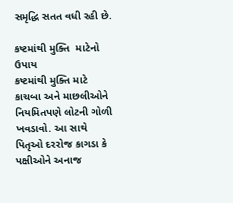સમૃદ્ધિ સતત વધી રહી છે.

કષ્ટમાંથી મુક્તિ  માટેનો ઉપાય
કષ્ટમાંથી મુક્તિ માટે કાચબા અને માછલીઓને નિયમિતપણે લોટની ગોળી ખવડાવો. આ સાથે પિતૃઓ દરરોજ કાગડા કે પક્ષીઓને અનાજ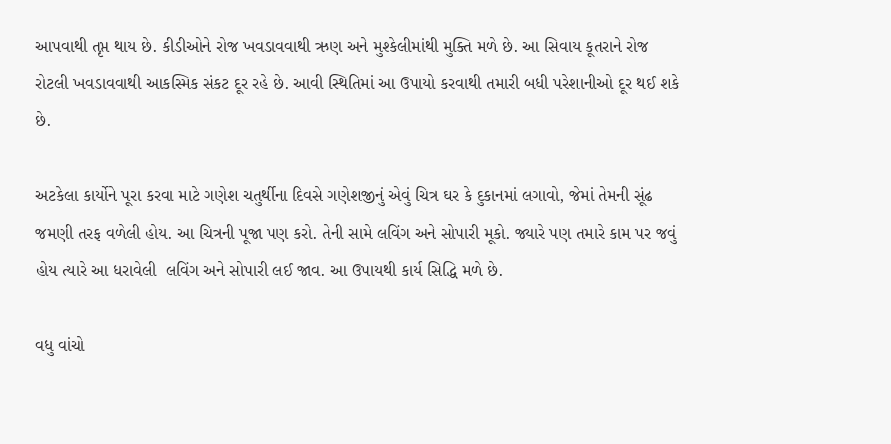આપવાથી તૃપ્ત થાય છે. કીડીઓને રોજ ખવડાવવાથી ઋણ અને મુશ્કેલીમાંથી મુક્તિ મળે છે. આ સિવાય કૂતરાને રોજ રોટલી ખવડાવવાથી આકસ્મિક સંકટ દૂર રહે છે. આવી સ્થિતિમાં આ ઉપાયો કરવાથી તમારી બધી પરેશાનીઓ દૂર થઈ શકે છે.

અટકેલા કાર્યોને પૂરા કરવા માટે ગણેશ ચતુર્થીના દિવસે ગણેશજીનું એવું ચિત્ર ઘર કે દુકાનમાં લગાવો, જેમાં તેમની સૂંઢ જમણી તરફ વળેલી હોય. આ ચિત્રની પૂજા પણ કરો. તેની સામે લવિંગ અને સોપારી મૂકો. જ્યારે પણ તમારે કામ પર જવું હોય ત્યારે આ ધરાવેલી  લવિંગ અને સોપારી લઈ જાવ. આ ઉપાયથી કાર્ય સિદ્ધિ મળે છે.

વધુ વાંચો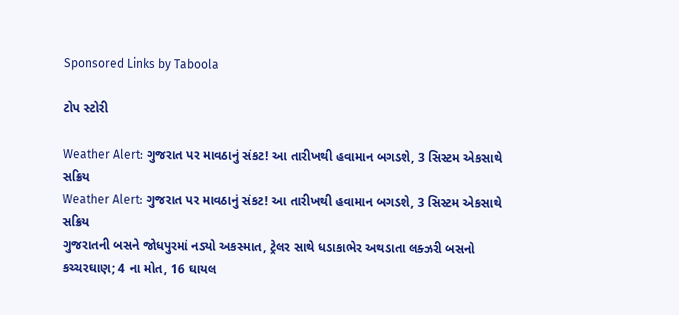Sponsored Links by Taboola

ટોપ સ્ટોરી

Weather Alert: ગુજરાત પર માવઠાનું સંકટ! આ તારીખથી હવામાન બગડશે, 3 સિસ્ટમ એકસાથે સક્રિય
Weather Alert: ગુજરાત પર માવઠાનું સંકટ! આ તારીખથી હવામાન બગડશે, 3 સિસ્ટમ એકસાથે સક્રિય
ગુજરાતની બસને જોધપુરમાં નડ્યો અકસ્માત, ટ્રેલર સાથે ધડાકાભેર અથડાતા લક્ઝરી બસનો કચ્ચરઘાણ; 4 ના મોત, 16 ઘાયલ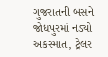ગુજરાતની બસને જોધપુરમાં નડ્યો અકસ્માત, ટ્રેલર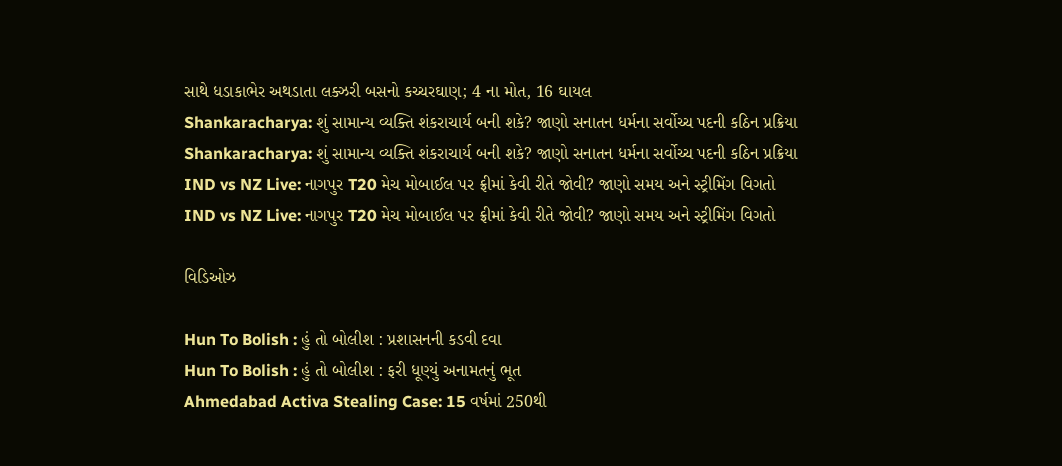સાથે ધડાકાભેર અથડાતા લક્ઝરી બસનો કચ્ચરઘાણ; 4 ના મોત, 16 ઘાયલ
Shankaracharya: શું સામાન્ય વ્યક્તિ શંકરાચાર્ય બની શકે? જાણો સનાતન ધર્મના સર્વોચ્ચ પદની કઠિન પ્રક્રિયા
Shankaracharya: શું સામાન્ય વ્યક્તિ શંકરાચાર્ય બની શકે? જાણો સનાતન ધર્મના સર્વોચ્ચ પદની કઠિન પ્રક્રિયા
IND vs NZ Live: નાગપુર T20 મેચ મોબાઈલ પર ફ્રીમાં કેવી રીતે જોવી? જાણો સમય અને સ્ટ્રીમિંગ વિગતો
IND vs NZ Live: નાગપુર T20 મેચ મોબાઈલ પર ફ્રીમાં કેવી રીતે જોવી? જાણો સમય અને સ્ટ્રીમિંગ વિગતો

વિડિઓઝ

Hun To Bolish : હું તો બોલીશ : પ્રશાસનની કડવી દવા
Hun To Bolish : હું તો બોલીશ : ફરી ધૂણ્યું અનામતનું ભૂત
Ahmedabad Activa Stealing Case: 15 વર્ષમાં 250થી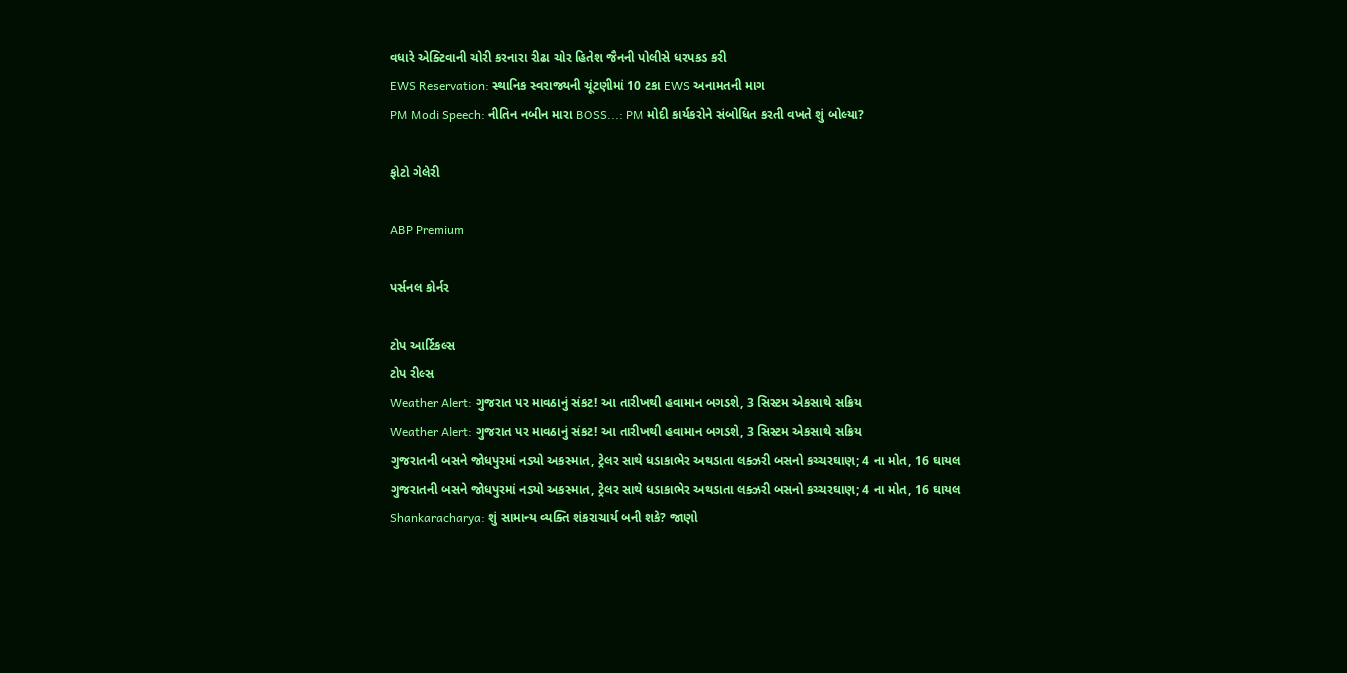વધારે એક્ટિવાની ચોરી કરનારા રીઢા ચોર હિતેશ જૈનની પોલીસે ધરપકડ કરી
EWS Reservation: સ્થાનિક સ્વરાજ્યની ચૂંટણીમાં 10 ટકા EWS અનામતની માગ
PM Modi Speech: નીતિન નબીન મારા BOSS...: PM મોદી કાર્યકરોને સંબોધિત કરતી વખતે શું બોલ્યા?

ફોટો ગેલેરી

ABP Premium

પર્સનલ કોર્નર

ટોપ આર્ટિકલ્સ
ટોપ રીલ્સ
Weather Alert: ગુજરાત પર માવઠાનું સંકટ! આ તારીખથી હવામાન બગડશે, 3 સિસ્ટમ એકસાથે સક્રિય
Weather Alert: ગુજરાત પર માવઠાનું સંકટ! આ તારીખથી હવામાન બગડશે, 3 સિસ્ટમ એકસાથે સક્રિય
ગુજરાતની બસને જોધપુરમાં નડ્યો અકસ્માત, ટ્રેલર સાથે ધડાકાભેર અથડાતા લક્ઝરી બસનો કચ્ચરઘાણ; 4 ના મોત, 16 ઘાયલ
ગુજરાતની બસને જોધપુરમાં નડ્યો અકસ્માત, ટ્રેલર સાથે ધડાકાભેર અથડાતા લક્ઝરી બસનો કચ્ચરઘાણ; 4 ના મોત, 16 ઘાયલ
Shankaracharya: શું સામાન્ય વ્યક્તિ શંકરાચાર્ય બની શકે? જાણો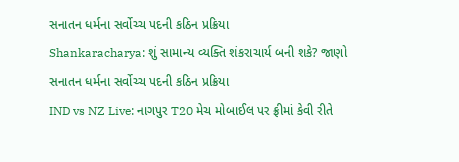સનાતન ધર્મના સર્વોચ્ચ પદની કઠિન પ્રક્રિયા
Shankaracharya: શું સામાન્ય વ્યક્તિ શંકરાચાર્ય બની શકે? જાણો સનાતન ધર્મના સર્વોચ્ચ પદની કઠિન પ્રક્રિયા
IND vs NZ Live: નાગપુર T20 મેચ મોબાઈલ પર ફ્રીમાં કેવી રીતે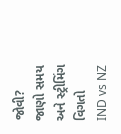જોવી? જાણો સમય અને સ્ટ્રીમિંગ વિગતો
IND vs NZ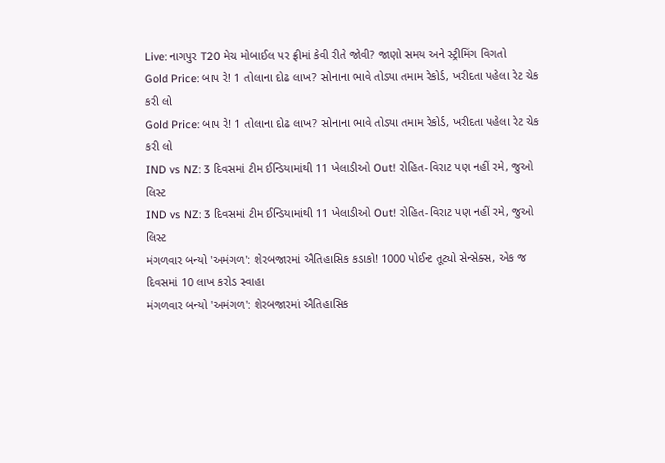Live: નાગપુર T20 મેચ મોબાઈલ પર ફ્રીમાં કેવી રીતે જોવી? જાણો સમય અને સ્ટ્રીમિંગ વિગતો
Gold Price: બાપ રે! 1 તોલાના દોઢ લાખ? સોનાના ભાવે તોડ્યા તમામ રેકોર્ડ, ખરીદતા પહેલા રેટ ચેક કરી લો
Gold Price: બાપ રે! 1 તોલાના દોઢ લાખ? સોનાના ભાવે તોડ્યા તમામ રેકોર્ડ, ખરીદતા પહેલા રેટ ચેક કરી લો
IND vs NZ: 3 દિવસમાં ટીમ ઈન્ડિયામાંથી 11 ખેલાડીઓ Out! રોહિત-વિરાટ પણ નહીં રમે, જુઓ લિસ્ટ
IND vs NZ: 3 દિવસમાં ટીમ ઈન્ડિયામાંથી 11 ખેલાડીઓ Out! રોહિત-વિરાટ પણ નહીં રમે, જુઓ લિસ્ટ
મંગળવાર બન્યો 'અમંગળ': શેરબજારમાં ઐતિહાસિક કડાકો! 1000 પોઈન્ટ તૂટ્યો સેન્સેક્સ, એક જ દિવસમાં 10 લાખ કરોડ સ્વાહા
મંગળવાર બન્યો 'અમંગળ': શેરબજારમાં ઐતિહાસિક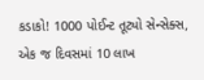કડાકો! 1000 પોઈન્ટ તૂટ્યો સેન્સેક્સ, એક જ દિવસમાં 10 લાખ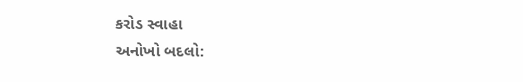કરોડ સ્વાહા
અનોખો બદલો: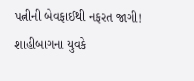પત્નીની બેવફાઈથી નફરત જાગી! શાહીબાગના યુવકે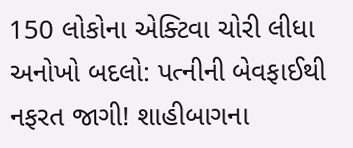150 લોકોના એક્ટિવા ચોરી લીધા
અનોખો બદલો: પત્નીની બેવફાઈથી નફરત જાગી! શાહીબાગના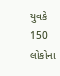યુવકે 150 લોકોના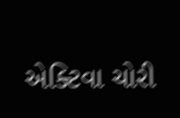એક્ટિવા ચોરી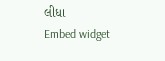લીધા
Embed widget